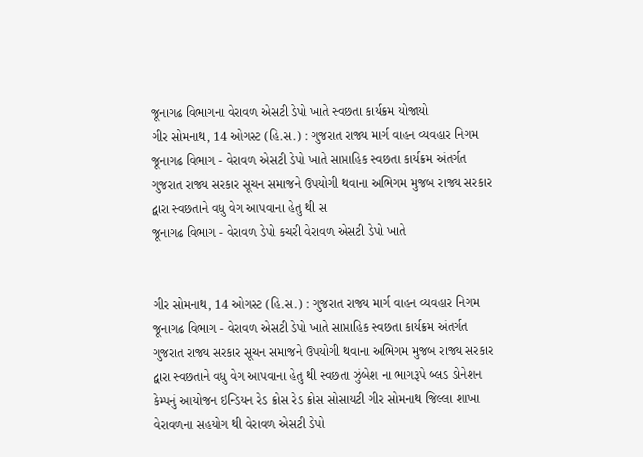જૂનાગઢ વિભાગના વેરાવળ એસટી ડેપો ખાતે સ્વછતા કાર્યક્રમ યોજાયો
ગીર સોમનાથ, 14 ઓગસ્ટ (હિ.સ.) : ગુજરાત રાજ્ય માર્ગ વાહન વ્યવહાર નિગમ જૂનાગઢ વિભાગ - વેરાવળ એસટી ડેપો ખાતે સાપ્તાહિક સ્વછતા કાર્યક્રમ અંતર્ગત ગુજરાત રાજ્ય સરકાર સૂચન સમાજને ઉપયોગી થવાના અભિગમ મુજબ રાજ્ય સરકાર દ્વારા સ્વછતાને વધુ વેગ આપવાના હેતુ થી સ
જૂનાગઢ વિભાગ - વેરાવળ ડેપો કચરી વેરાવળ એસટી ડેપો ખાતે


ગીર સોમનાથ, 14 ઓગસ્ટ (હિ.સ.) : ગુજરાત રાજ્ય માર્ગ વાહન વ્યવહાર નિગમ જૂનાગઢ વિભાગ - વેરાવળ એસટી ડેપો ખાતે સાપ્તાહિક સ્વછતા કાર્યક્રમ અંતર્ગત ગુજરાત રાજ્ય સરકાર સૂચન સમાજને ઉપયોગી થવાના અભિગમ મુજબ રાજ્ય સરકાર દ્વારા સ્વછતાને વધુ વેગ આપવાના હેતુ થી સ્વછતા ઝુંબેશ ના ભાગરૂપે બ્લડ ડોનેશન કેમ્પનું આયોજન ઇન્ડિયન રેડ ક્રોસ રેડ ક્રોસ સોસાયટી ગીર સોમનાથ જિલ્લા શાખા વેરાવળના સહયોગ થી વેરાવળ એસટી ડેપો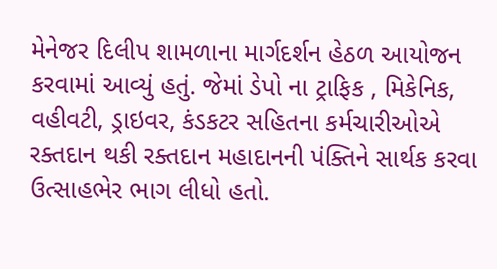મેનેજર દિલીપ શામળાના માર્ગદર્શન હેઠળ આયોજન કરવામાં આવ્યું હતું. જેમાં ડેપો ના ટ્રાફિક , મિકેનિક, વહીવટી, ડ્રાઇવર, કંડકટર સહિતના કર્મચારીઓએ રક્તદાન થકી રક્તદાન મહાદાનની પંક્તિને સાર્થક કરવા ઉત્સાહભેર ભાગ લીધો હતો.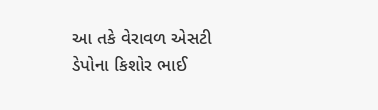આ તકે વેરાવળ એસટી ડેપોના કિશોર ભાઈ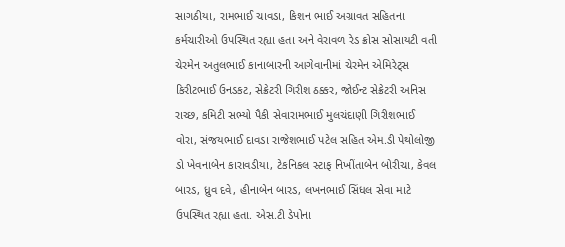સાગઠીયા, રામભાઈ ચાવડા, કિશન ભાઈ અગ્રાવત સહિતના કર્મચારીઓ ઉપસ્થિત રહ્યા હતા અને વેરાવળ રેડ ક્રોસ સોસાયટી વતી ચેરમેન અતુલભાઈ કાનાબારની આગેવાનીમાં ચેરમેન એમિરેટ્સ કિરીટભાઈ ઉનડકટ, સેક્રેટરી ગિરીશ ઠક્કર, જોઈન્ટ સેક્રેટરી અનિસ રાચ્છ, કમિટી સભ્યો પૈકી સેવારામભાઈ મુલચંદાણી ગિરીશભાઈ વોરા, સંજયભાઈ દાવડા રાજેશભાઈ પટેલ સહિત એમ.ડી પેથોલોજી ડો ખેવનાબેન કારાવડીયા, ટેકનિકલ સ્ટાફ નિખીંતાબેન બોરીચા, કેવલ બારડ, ધ્રુવ દવે, હીનાબેન બારડ, લખનભાઈ સિંધલ સેવા માટે ઉપસ્થિત રહ્યા હતા. એસ.ટી ડેપોના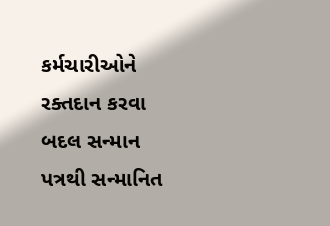કર્મચારીઓને રક્તદાન કરવા બદલ સન્માન પત્રથી સન્માનિત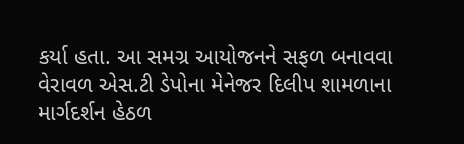કર્યા હતા. આ સમગ્ર આયોજનને સફળ બનાવવા વેરાવળ એસ.ટી ડેપોના મેનેજર દિલીપ શામળાના માર્ગદર્શન હેઠળ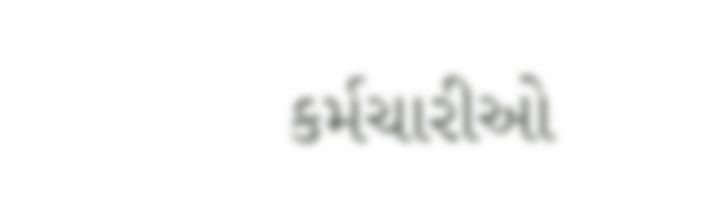કર્મચારીઓ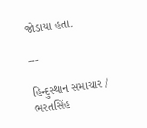જોડાયા હતા.

---

હિન્દુસ્થાન સમાચાર / ભરતસિંહ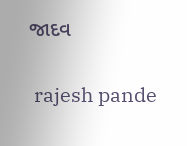જાદવ


 rajesh pande